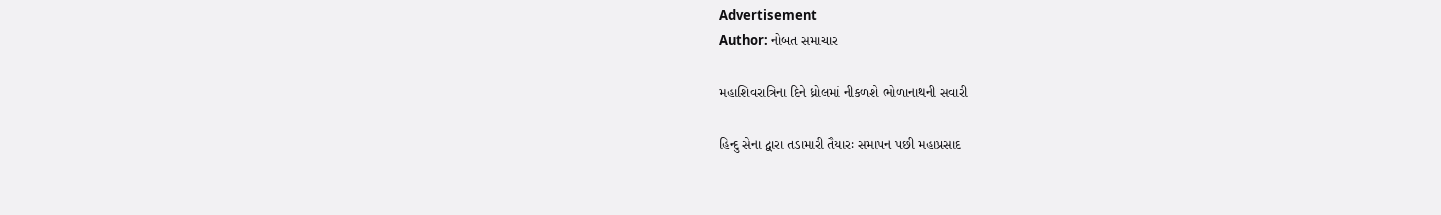Advertisement
Author: નોબત સમાચાર

મહાશિવરાત્રિના દિને ધ્રોલમાં નીકળશે ભોળાનાથની સવારી

હિન્દુ સેના દ્વારા તડામારી તૈયારઃ સમાપન પછી મહાપ્રસાદ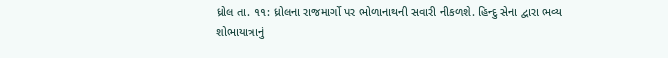ધ્રોલ તા. ૧૧: ધ્રોલના રાજમાર્ગો પર ભોળાનાથની સવારી નીકળશે. હિન્દુ સેના દ્વારા ભવ્ય શોભાયાત્રાનું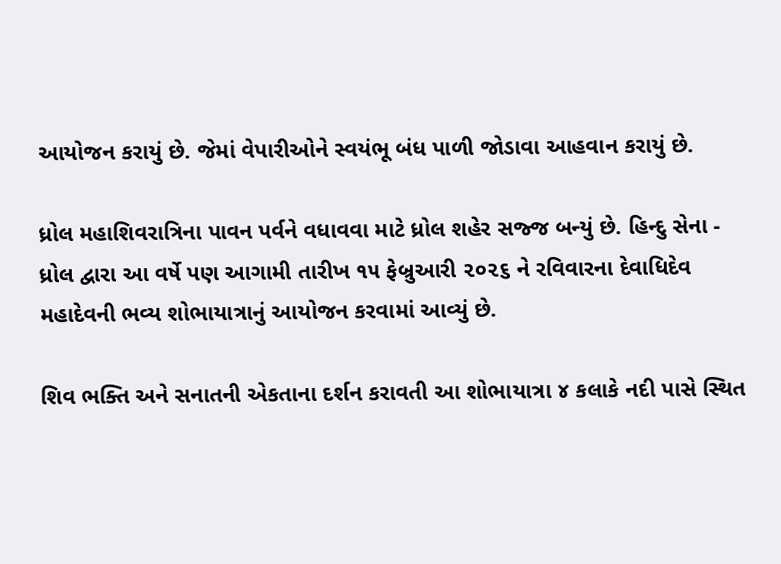આયોજન કરાયું છે. જેમાં વેપારીઓને સ્વયંભૂ બંધ પાળી જોડાવા આહવાન કરાયું છે.

ધ્રોલ મહાશિવરાત્રિના પાવન પર્વને વધાવવા માટે ધ્રોલ શહેર સજ્જ બન્યું છે. હિન્દુ સેના - ધ્રોલ દ્વારા આ વર્ષે પણ આગામી તારીખ ૧૫ ફેબ્રુઆરી ૨૦૨૬ ને રવિવારના દેવાધિદેવ મહાદેવની ભવ્ય શોભાયાત્રાનું આયોજન કરવામાં આવ્યું છે.

શિવ ભક્તિ અને સનાતની એકતાના દર્શન કરાવતી આ શોભાયાત્રા ૪ કલાકે નદી પાસે સ્થિત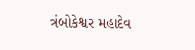ત્રંબોકેશ્વર મહાદેવ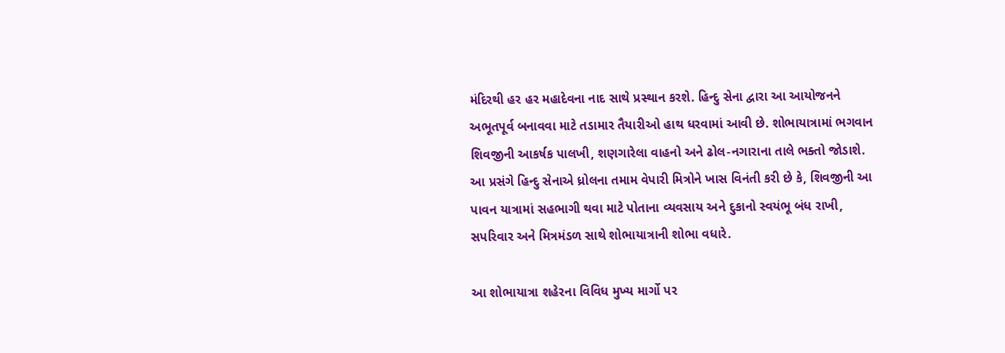મંદિરથી હર હર મહાદેવના નાદ સાથે પ્રસ્થાન કરશે. હિન્દુ સેના દ્વારા આ આયોજનને અભૂતપૂર્વ બનાવવા માટે તડામાર તૈયારીઓ હાથ ધરવામાં આવી છે. શોભાયાત્રામાં ભગવાન શિવજીની આકર્ષક પાલખી, શણગારેલા વાહનો અને ઢોલ-નગારાના તાલે ભક્તો જોડાશે. આ પ્રસંગે હિન્દુ સેનાએ ધ્રોલના તમામ વેપારી મિત્રોને ખાસ વિનંતી કરી છે કે, શિવજીની આ પાવન યાત્રામાં સહભાગી થવા માટે પોતાના વ્યવસાય અને દુકાનો સ્વયંભૂ બંધ રાખી, સપરિવાર અને મિત્રમંડળ સાથે શોભાયાત્રાની શોભા વધારે.

આ શોભાયાત્રા શહેરના વિવિધ મુખ્ય માર્ગો પર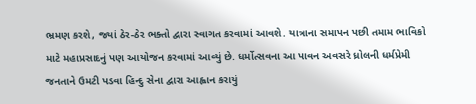ભ્રમણ કરશે, જ્યાં ઠેર-ઠેર ભક્તો દ્વારા સ્વાગત કરવામાં આવશે. યાત્રાના સમાપન પછી તમામ ભાવિકો માટે મહાપ્રસાદનું પણ આયોજન કરવામાં આવ્યું છે. ધર્મોત્સવના આ પાવન અવસરે ધ્રોલની ધર્મપ્રેમી જનતાને ઉમટી પડવા હિન્દુ સેના દ્વારા આહ્વાન કરાયું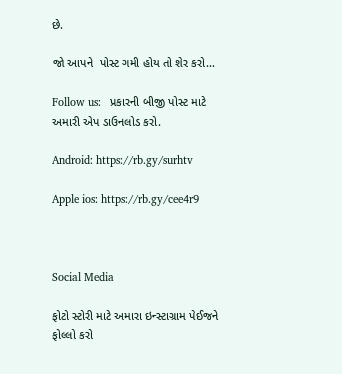છે.

જો આપને  પોસ્ટ ગમી હોય તો શેર કરો...

Follow us:   પ્રકારની બીજી પોસ્ટ માટે અમારી એપ ડાઉનલોડ કરો.

Android: https://rb.gy/surhtv

Apple ios: https://rb.gy/cee4r9



Social Media

ફોટો સ્ટોરી માટે અમારા ઇન્સ્ટાગ્રામ પેઈજને ફોલ્લો કરો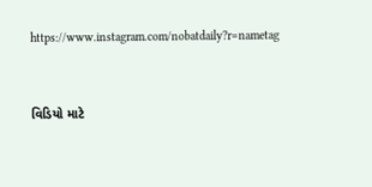https://www.instagram.com/nobatdaily?r=nametag



વિડિયો માટે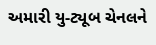અમારી યુ-ટ્યૂબ ચેનલને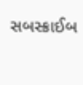સબસ્ક્રાઈબ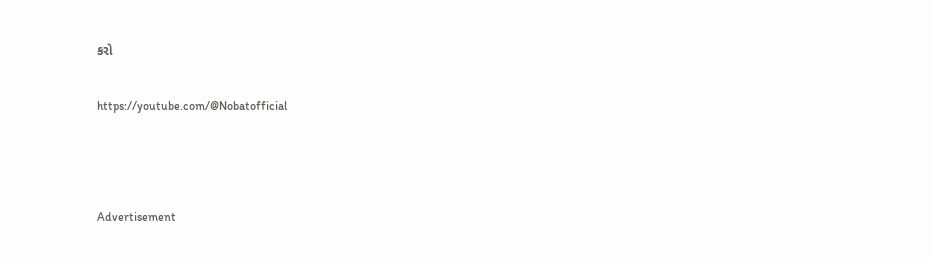કરો

https://youtube.com/@Nobatofficial



Advertisement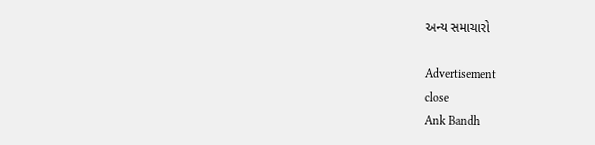અન્ય સમાચારો

Advertisement
close
Ank Bandh